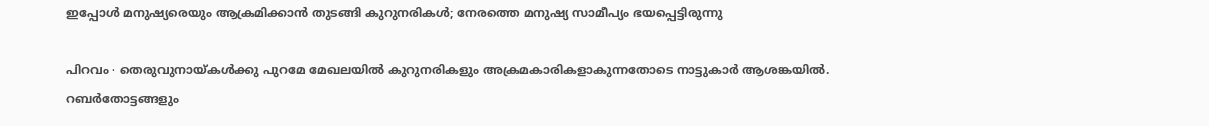ഇപ്പോൾ മനുഷ്യരെയും ആക്രമിക്കാൻ തുടങ്ങി കുറുനരികൾ; നേരത്തെ മനുഷ്യ സാമീപ്യം ഭയപ്പെട്ടിരുന്നു

പിറവം ∙ തെരുവുനായ്കൾക്കു പുറമേ മേഖലയിൽ കുറുനരികളും അക്രമകാരികളാകുന്നതോടെ നാട്ടുകാർ ആശങ്കയിൽ. റബർതോട്ടങ്ങളും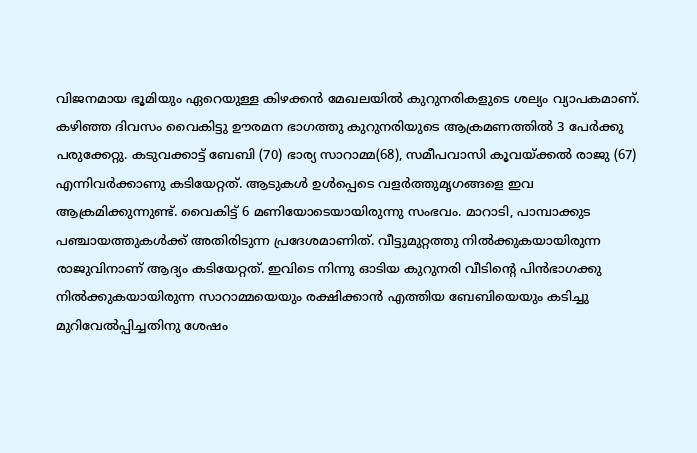വിജനമായ ഭൂമിയും ഏറെയുള്ള കിഴക്കൻ മേഖലയിൽ കുറുനരികളുടെ ശല്യം വ്യാപകമാണ്. കഴിഞ്ഞ ദിവസം വൈകിട്ടു ഊരമന ഭാഗത്തു കുറുനരിയുടെ ആക്രമണത്തിൽ 3 പേർക്കു പരുക്കേറ്റു. കടുവക്കാട്ട് ബേബി (70) ഭാര്യ സാറാമ്മ(68), സമീപവാസി കൂവയ്ക്കൽ രാജു (67) എന്നിവർക്കാണു കടിയേറ്റത്. ആടുകൾ ഉൾപ്പെടെ വളർത്തുമൃഗങ്ങളെ ഇവ ആക്രമിക്കുന്നുണ്ട്. വൈകിട്ട് 6 മണിയോടെയായിരുന്നു സംഭവം. മാറാടി, പാമ്പാക്കുട പഞ്ചായത്തുകൾക്ക് അതിരിടുന്ന പ്രദേശമാണിത്. വീട്ടുമുറ്റത്തു നിൽക്കുകയായിരുന്ന രാജുവിനാണ് ആദ്യം കടിയേറ്റത്. ഇവിടെ നിന്നു ഓടിയ കുറുനരി വീടിന്റെ പിൻഭാഗക്കു നിൽക്കുകയായിരുന്ന സാറാമ്മയെയും രക്ഷിക്കാൻ എത്തിയ ബേബിയെയും കടിച്ചു മുറിവേൽപ്പിച്ചതിനു ശേഷം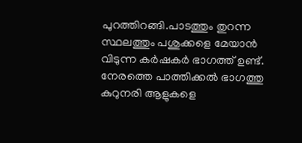പുറത്തിറങ്ങി.പാടത്തും തുറന്ന സ്ഥലത്തും പശുക്കളെ മേയാൻ വിടുന്ന കർഷകർ ഭാഗത്ത് ഉണ്ട്. നേരത്തെ പാത്തിക്കൽ ഭാഗത്തു കുറുനരി ആളുകളെ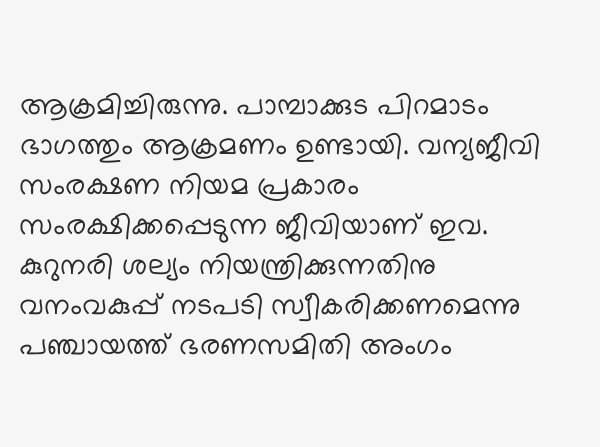ആക്രമിച്ചിരുന്നു. പാമ്പാക്കുട പിറമാടം ഭാഗത്തും ആക്രമണം ഉണ്ടായി. വന്യജീവി സംരക്ഷണ നിയമ പ്രകാരം സംരക്ഷിക്കപ്പെടുന്ന ജീവിയാണ് ഇവ. കുറുനരി ശല്യം നിയന്ത്രിക്കുന്നതിനു വനംവകുപ്പ് നടപടി സ്വീകരിക്കണമെന്നു പഞ്ചായത്ത് ഭരണസമിതി അംഗം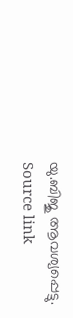യു.ബിജു ആവശ്യപ്പെട്ടു.
Source link